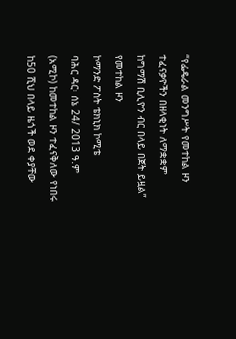“የፌዴራል መንግሥት የመተከል ዞን ተፈናቃዮችን በዘላቂነት ለማቋቋም ከግማሽ ቢሊዮን ብር በላይ በጀት ይዟል” የመተከል ዞን
ኮማንድ ፖስት ቴክኒክ ኮሚቴ
ባሕር ዳር፡ ሰኔ 24/ 2013 ዓ.ም (አሚኮ) ከመተከል ዞን ተፈናቅለው የነበሩ ከ50 ሺህ በላይ ዜጎች ወደ ቀያቸው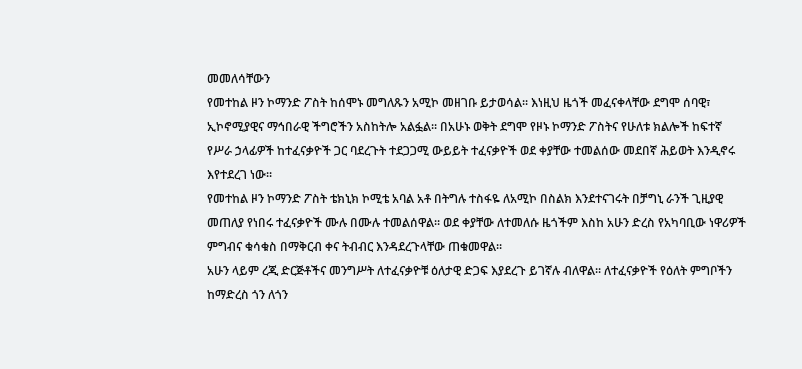መመለሳቸውን
የመተከል ዞን ኮማንድ ፖስት ከሰሞኑ መግለጹን አሚኮ መዘገቡ ይታወሳል፡፡ እነዚህ ዜጎች መፈናቀላቸው ደግሞ ሰባዊ፣
ኢኮኖሚያዊና ማኅበራዊ ችግሮችን አስከትሎ አልፏል፡፡ በአሁኑ ወቅት ደግሞ የዞኑ ኮማንድ ፖስትና የሁለቱ ክልሎች ከፍተኛ
የሥራ ኃላፊዎች ከተፈናቃዮች ጋር ባደረጉት ተደጋጋሚ ውይይት ተፈናቃዮች ወደ ቀያቸው ተመልሰው መደበኛ ሕይወት እንዲኖሩ
እየተደረገ ነው፡፡
የመተከል ዞን ኮማንድ ፖስት ቴክኒክ ኮሚቴ አባል አቶ በትግሉ ተስፋዬ ለአሚኮ በስልክ እንደተናገሩት በቻግኒ ራንች ጊዚያዊ
መጠለያ የነበሩ ተፈናቃዮች ሙሉ በሙሉ ተመልሰዋል፡፡ ወደ ቀያቸው ለተመለሱ ዜጎችም እስከ አሁን ድረስ የአካባቢው ነዋሪዎች
ምግብና ቁሳቁስ በማቅርብ ቀና ትብብር እንዳደረጉላቸው ጠቁመዋል፡፡
አሁን ላይም ረጂ ድርጅቶችና መንግሥት ለተፈናቃዮቹ ዕለታዊ ድጋፍ እያደረጉ ይገኛሉ ብለዋል፡፡ ለተፈናቃዮች የዕለት ምግቦችን
ከማድረስ ጎን ለጎን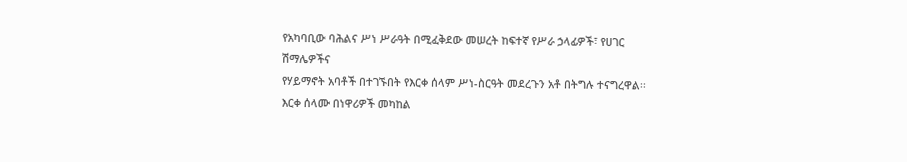የአካባቢው ባሕልና ሥነ ሥራዓት በሚፈቅደው መሠረት ከፍተኛ የሥራ ኃላፊዎች፣ የሀገር ሽማሌዎችና
የሃይማኖት አባቶች በተገኙበት የእርቀ ሰላም ሥነ-ስርዓት መደረጉን አቶ በትግሉ ተናግረዋል፡፡
እርቀ ሰላሙ በነዋሪዎች መካከል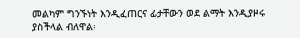መልካም ግንኙነት እንዲፈጠርና ፊታቸውን ወደ ልማት እንዲያዞሩ ያስችላል ብለዋል፡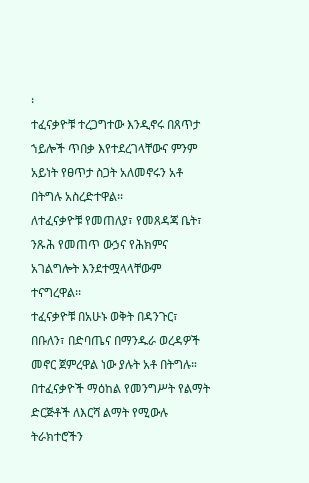፡
ተፈናቃዮቹ ተረጋግተው እንዲኖሩ በጸጥታ ኀይሎች ጥበቃ እየተደረገላቸውና ምንም አይነት የፀጥታ ስጋት አለመኖሩን አቶ
በትግሉ አስረድተዋል፡፡
ለተፈናቃዮቹ የመጠለያ፣ የመጸዳጃ ቤት፣ ንጹሕ የመጠጥ ውኃና የሕክምና አገልግሎት እንደተሟላላቸውም ተናግረዋል፡፡
ተፈናቃዮቹ በአሁኑ ወቅት በዳንጉር፣ በቡለን፣ በድባጤና በማንዱራ ወረዳዎች መኖር ጀምረዋል ነው ያሉት አቶ በትግሉ።
በተፈናቃዮች ማዕከል የመንግሥት የልማት ድርጅቶች ለእርሻ ልማት የሚውሉ ትራክተሮችን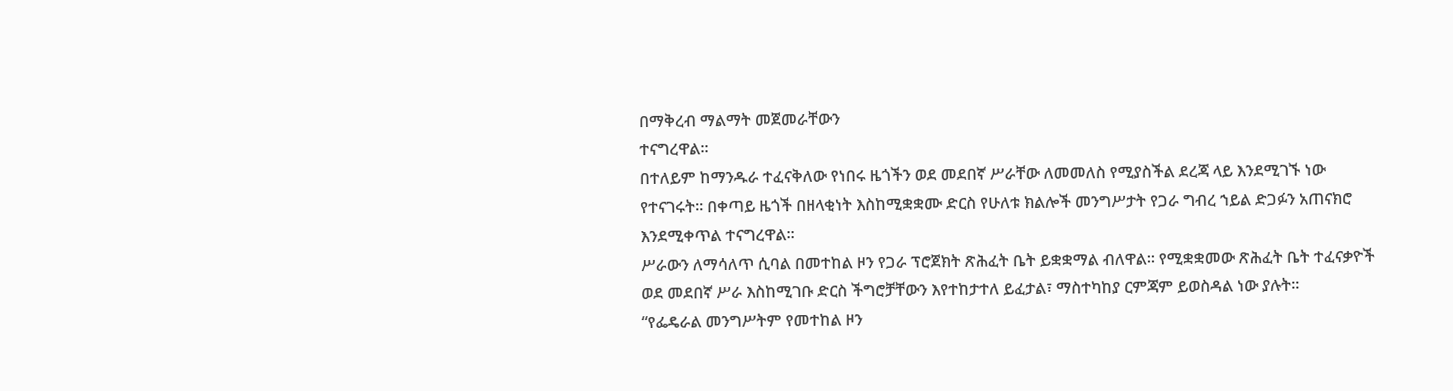በማቅረብ ማልማት መጀመራቸውን
ተናግረዋል፡፡
በተለይም ከማንዱራ ተፈናቅለው የነበሩ ዜጎችን ወደ መደበኛ ሥራቸው ለመመለስ የሚያስችል ደረጃ ላይ እንደሚገኙ ነው
የተናገሩት፡፡ በቀጣይ ዜጎች በዘላቂነት እስከሚቋቋሙ ድርስ የሁለቱ ክልሎች መንግሥታት የጋራ ግብረ ኀይል ድጋፉን አጠናክሮ
እንደሚቀጥል ተናግረዋል፡፡
ሥራውን ለማሳለጥ ሲባል በመተከል ዞን የጋራ ፕሮጀክት ጽሕፈት ቤት ይቋቋማል ብለዋል፡፡ የሚቋቋመው ጽሕፈት ቤት ተፈናቃዮች
ወደ መደበኛ ሥራ እስከሚገቡ ድርስ ችግሮቻቸውን እየተከታተለ ይፈታል፣ ማስተካከያ ርምጃም ይወስዳል ነው ያሉት፡፡
“የፌዴራል መንግሥትም የመተከል ዞን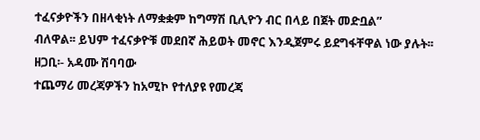ተፈናቃዮችን በዘላቂነት ለማቋቋም ከግማሽ ቢሊዮን ብር በላይ በጀት መድቧል”
ብለዋል፡፡ ይህም ተፈናቃዮቹ መደበኛ ሕይወት መኖር እንዲጀምሩ ይደግፋቸዋል ነው ያሉት፡፡
ዘጋቢ፡- አዳሙ ሽባባው
ተጨማሪ መረጃዎችን ከአሚኮ የተለያዩ የመረጃ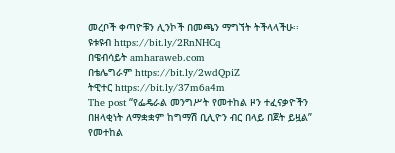መረቦች ቀጣዮቹን ሊንኮች በመጫን ማግኘት ትችላላችሁ፡፡
ዩቱዩብ https://bit.ly/2RnNHCq
በዌብሳይት amharaweb.com
በቴሌግራም https://bit.ly/2wdQpiZ
ትዊተር https://bit.ly/37m6a4m
The post “የፌዴራል መንግሥት የመተከል ዞን ተፈናቃዮችን በዘላቂነት ለማቋቋም ከግማሽ ቢሊዮን ብር በላይ በጀት ይዟል” የመተከል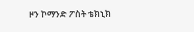ዞን ኮማንድ ፖስት ቴክኒክ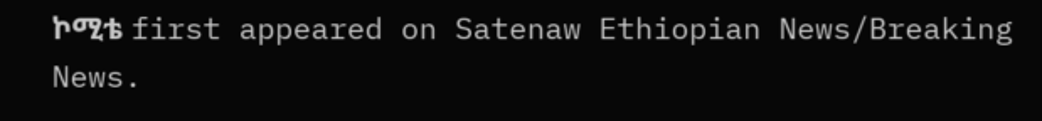ኮሚቴ first appeared on Satenaw Ethiopian News/Breaking News.